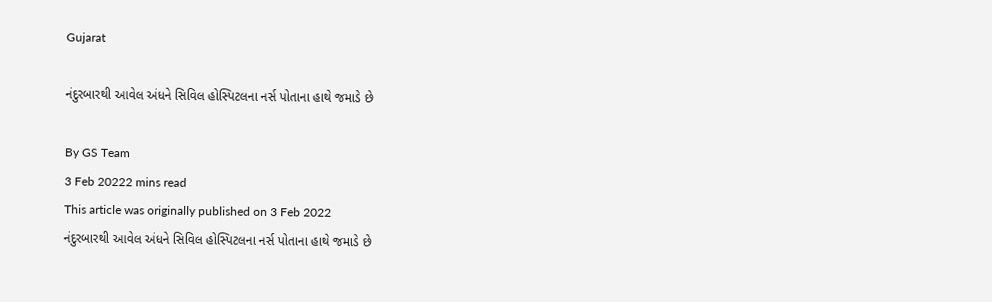Gujarat

નંદુરબારથી આવેલ અંધને સિવિલ હોસ્પિટલના નર્સ પોતાના હાથે જમાડે છે

By GS Team
3 Feb 20222 mins read
This article was originally published on 3 Feb 2022
નંદુરબારથી આવેલ અંધને સિવિલ હોસ્પિટલના નર્સ પોતાના હાથે જમાડે છે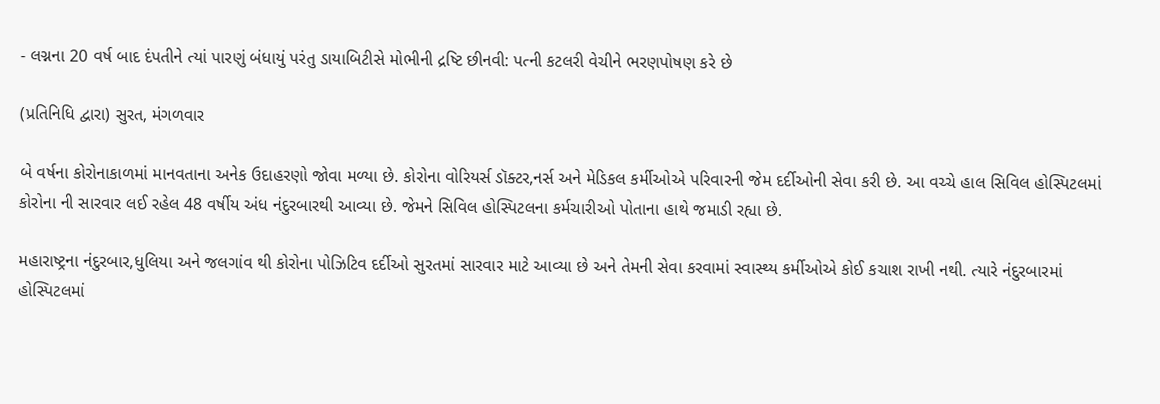- લગ્નના 20 વર્ષ બાદ દંપતીને ત્યાં પારણું બંધાયું પરંતુ ડાયાબિટીસે મોભીની દ્રષ્ટિ છીનવી: પત્ની કટલરી વેચીને ભરણપોષણ કરે છે

(પ્રતિનિધિ દ્વારા) સુરત, મંગળવાર

બે વર્ષના કોરોનાકાળમાં માનવતાના અનેક ઉદાહરણો જોવા મળ્યા છે. કોરોના વોરિયર્સ ડૉક્ટર,નર્સ અને મેડિકલ કર્મીઓએ પરિવારની જેમ દર્દીઓની સેવા કરી છે. આ વચ્ચે હાલ સિવિલ હોસ્પિટલમાં કોરોના ની સારવાર લઈ રહેલ 48 વર્ષીય અંધ નંદુરબારથી આવ્યા છે. જેમને સિવિલ હોસ્પિટલના કર્મચારીઓ પોતાના હાથે જમાડી રહ્યા છે.

મહારાષ્ટ્રના નંદુરબાર,ધુલિયા અને જલગાંવ થી કોરોના પોઝિટિવ દર્દીઓ સુરતમાં સારવાર માટે આવ્યા છે અને તેમની સેવા કરવામાં સ્વાસ્થ્ય કર્મીઓએ કોઈ કચાશ રાખી નથી. ત્યારે નંદુરબારમાં હોસ્પિટલમાં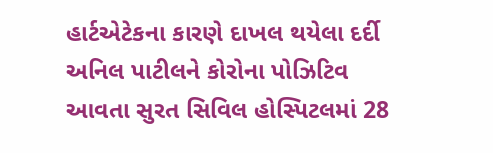હાર્ટએટેકના કારણે દાખલ થયેલા દર્દી અનિલ પાટીલને કોરોના પોઝિટિવ આવતા સુરત સિવિલ હોસ્પિટલમાં 28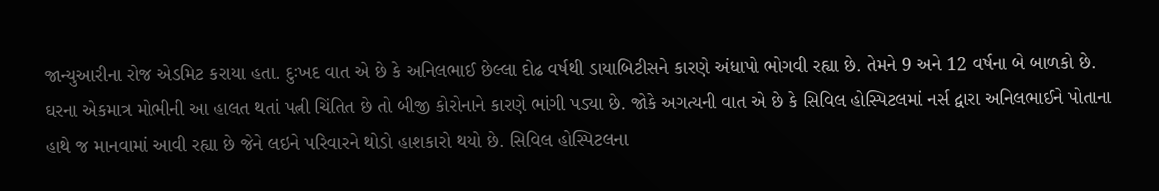જાન્યુઆરીના રોજ એડમિટ કરાયા હતા. દુઃખદ વાત એ છે કે અનિલભાઈ છેલ્લા દોઢ વર્ષથી ડાયાબિટીસને કારણે અંધાપો ભોગવી રહ્યા છે. તેમને 9 અને 12 વર્ષના બે બાળકો છે. ઘરના એકમાત્ર મોભીની આ હાલત થતાં પત્ની ચિંતિત છે તો બીજી કોરોનાને કારણે ભાંગી પડ્યા છે. જોકે અગત્યની વાત એ છે કે સિવિલ હોસ્પિટલમાં નર્સ દ્વારા અનિલભાઈને પોતાના હાથે જ માનવામાં આવી રહ્યા છે જેને લઇને પરિવારને થોડો હાશકારો થયો છે. સિવિલ હોસ્પિટલના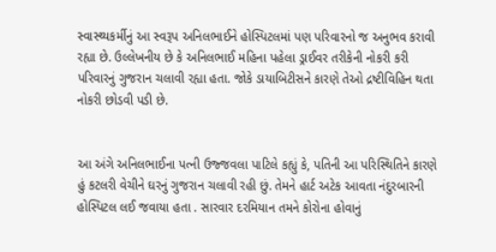સ્વાસ્થ્યકર્મીનું આ સ્વરૂપ અનિલભાઈને હોસ્પિટલમાં પણ પરિવારનો જ અનુભવ કરાવી રહ્યા છે. ઉલ્લેખનીય છે કે અનિલભાઈ મહિના પહેલા ડ્રાઈવર તરીકેની નોકરી કરી પરિવારનું ગુજરાન ચલાવી રહ્યા હતા. જોકે ડાયાબિટીસને કારણે તેઓ દ્રષ્ટીવિહિન થતા નોકરી છોડવી પડી છે.


આ અંગે અનિલભાઈના પત્ની ઉજ્જવલા પાટિલે કહ્યું કે, પતિની આ પરિસ્થિતિને કારણે હું કટલરી વેચીને ઘરનું ગુજરાન ચલાવી રહી છું. તેમને હાર્ટ અટેક આવતા નંદુરબારની હોસ્પિટલ લઈ જવાયા હતા . સારવાર દરમિયાન તમને કોરોના હોવાનું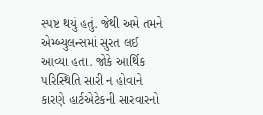સ્પષ્ટ થયું હતું. જેથી અમે તમને એમ્બ્યુલન્સમાં સુરત લઈ આવ્યા હતા. જોકે આર્થિક પરિસ્થિતિ સારી ન હોવાને કારણે હાર્ટએટેકની સારવારનો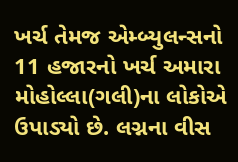ખર્ચ તેમજ એમ્બ્યુલન્સનો 11 હજારનો ખર્ચ અમારા મોહોલ્લા(ગલી)ના લોકોએ ઉપાડ્યો છે. લગ્નના વીસ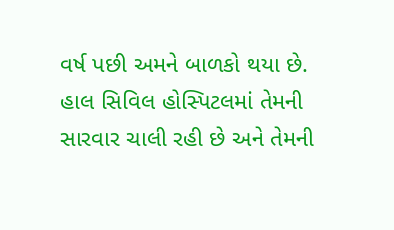વર્ષ પછી અમને બાળકો થયા છે. હાલ સિવિલ હોસ્પિટલમાં તેમની સારવાર ચાલી રહી છે અને તેમની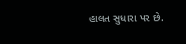હાલત સુધારા પર છે.